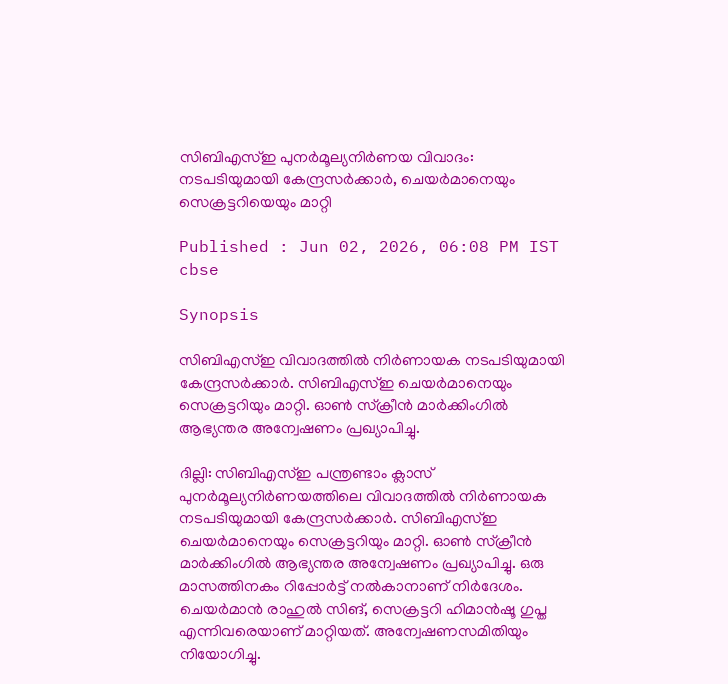സിബിഎസ്ഇ പുനർമൂല്യനിർണയ വിവാദം: നടപടിയുമായി കേന്ദ്രസർക്കാർ, ചെയർമാനെയും സെക്രട്ടറിയെയും മാറ്റി

Published : Jun 02, 2026, 06:08 PM IST
cbse

Synopsis

സിബിഎസ്ഇ വിവാദത്തിൽ നിർണായക നടപടിയുമായി കേന്ദ്രസർക്കാർ. സിബിഎസ്ഇ ചെയർമാനെയും സെക്രട്ടറിയും മാറ്റി. ഓൺ സ്ക്രീൻ മാർക്കിംഗിൽ ആഭ്യന്തര അന്വേഷണം പ്രഖ്യാപിച്ചു.

ദില്ലി: സിബിഎസ്ഇ പന്ത്രണ്ടാം ക്ലാസ് പുനർമൂല്യനിർണയത്തിലെ വിവാദത്തിൽ നിർണായക നടപടിയുമായി കേന്ദ്രസർക്കാർ. സിബിഎസ്ഇ ചെയർമാനെയും സെക്രട്ടറിയും മാറ്റി. ഓൺ സ്ക്രീൻ മാർക്കിംഗിൽ ആഭ്യന്തര അന്വേഷണം പ്രഖ്യാപിച്ചു. ഒരു മാസത്തിനകം റിപ്പോർട്ട് നൽകാനാണ് നിർദേശം. ചെയർമാൻ രാഹുൽ സിങ്, സെക്രട്ടറി ഹിമാൻഷൂ ഗുപ്ത എന്നിവരെയാണ് മാറ്റിയത്. അന്വേഷണസമിതിയും നിയോഗിച്ചു.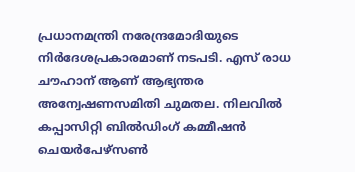പ്രധാനമന്ത്രി നരേന്ദ്രമോദിയുടെ നിർദേശപ്രകാരമാണ് നടപടി. എസ് രാധ ചൗഹാന് ആണ് ആഭ്യന്തര അന്വേഷണസമിതി ചുമതല. നിലവിൽ കപ്പാസിറ്റി ബിൽഡിംഗ് കമ്മീഷൻ ചെയർപേഴ്സൺ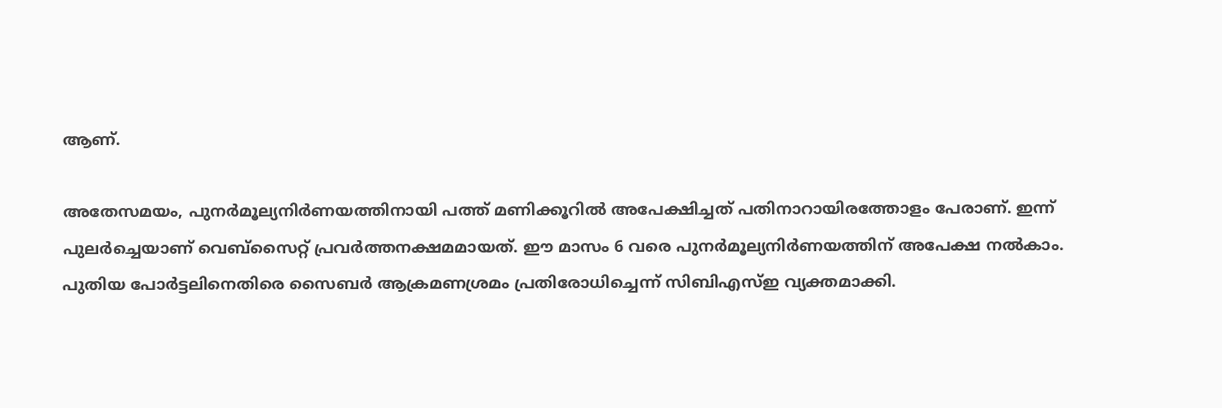ആണ്.

അതേസമയം, പുനർമൂല്യനിർണയത്തിനായി പത്ത് മണിക്കൂറിൽ അപേക്ഷിച്ചത് പതിനാറായിരത്തോളം പേരാണ്. ഇന്ന് പുലർച്ചെയാണ് വെബ്സൈറ്റ് പ്രവർത്തനക്ഷമമായത്. ഈ മാസം 6 വരെ പുനർമൂല്യനിർണയത്തിന് അപേക്ഷ നൽകാം. പുതിയ പോർട്ടലിനെതിരെ സൈബർ ആക്രമണശ്രമം പ്രതിരോധിച്ചെന്ന് സിബിഎസ്ഇ വ്യക്തമാക്കി.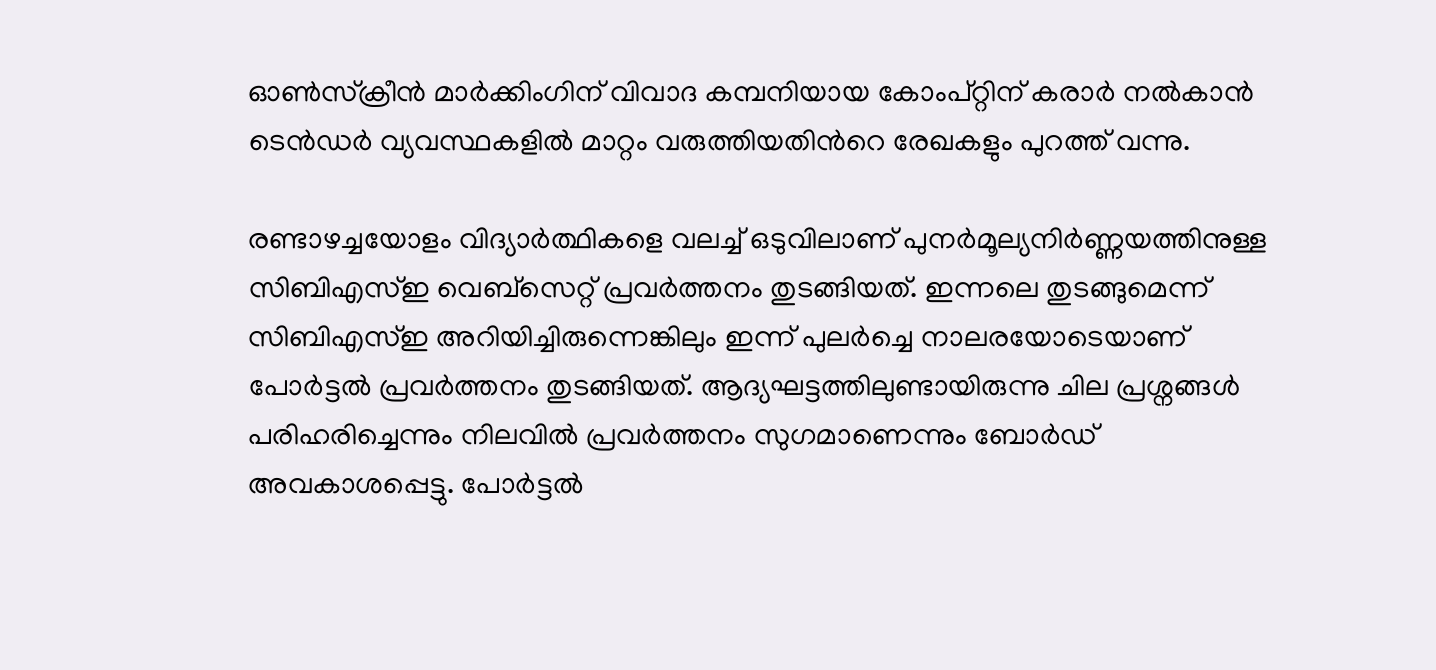ഓൺസ്ക്രീൻ മാർക്കിംഗിന് വിവാദ കമ്പനിയായ കോംപ്റ്റിന് കരാർ നൽകാൻ ടെൻഡർ വ്യവസ്ഥകളിൽ മാറ്റം വരുത്തിയതിന്‍റെ രേഖകളും പുറത്ത് വന്നു.

രണ്ടാഴച്ചയോളം വിദ്യാർത്ഥികളെ വലച്ച് ഒടുവിലാണ് പുനർമൂല്യനിർണ്ണയത്തിനുള്ള സിബിഎസ്ഇ വെബ്സെറ്റ് പ്രവർത്തനം തുടങ്ങിയത്. ഇന്നലെ തുടങ്ങുമെന്ന് സിബിഎസ്ഇ അറിയിച്ചിരുന്നെങ്കിലും ഇന്ന് പുലർച്ചെ നാലരയോടെയാണ് പോർട്ടൽ പ്രവർത്തനം തുടങ്ങിയത്. ആദ്യഘട്ടത്തിലുണ്ടായിരുന്നു ചില പ്രശ്നങ്ങൾ പരിഹരിച്ചെന്നും നിലവിൽ പ്രവർത്തനം സുഗമാണെന്നും ബോർഡ് അവകാശപ്പെട്ടു. പോർട്ടൽ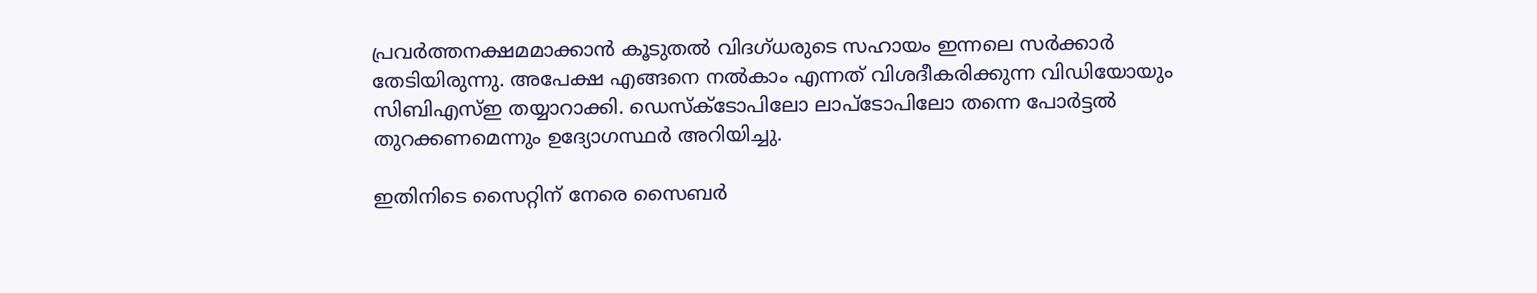പ്രവർത്തനക്ഷമമാക്കാൻ കൂടുതൽ വിദഗ്ധരുടെ സഹായം ഇന്നലെ സർക്കാർ തേടിയിരുന്നു. അപേക്ഷ എങ്ങനെ നൽകാം എന്നത് വിശദീകരിക്കുന്ന വിഡിയോയും സിബിഎസ്ഇ തയ്യാറാക്കി. ഡെസ്ക്ടോപിലോ ലാപ്ടോപിലോ തന്നെ പോർട്ടൽ തുറക്കണമെന്നും ഉദ്യോഗസ്ഥർ അറിയിച്ചു.

ഇതിനിടെ സൈറ്റിന് നേരെ സൈബർ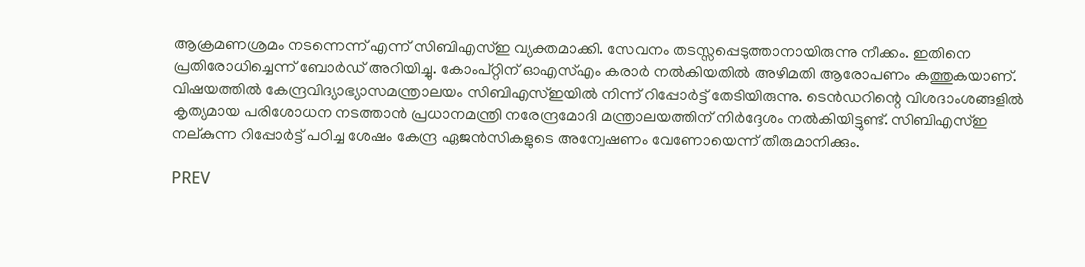ആക്രമണശ്രമം നടന്നെന്ന് എന്ന് സിബിഎസ്ഇ വ്യക്തമാക്കി. സേവനം തടസ്സപ്പെടുത്താനായിരുന്നു നീക്കം. ഇതിനെ പ്രതിരോധിച്ചെന്ന് ബോർഡ് അറിയിച്ചു. കോംപ്റ്റിന് ഓഎസ്എം കരാർ നൽകിയതിൽ അഴിമതി ആരോപണം കത്തുകയാണ്. വിഷയത്തിൽ കേന്ദ്രവിദ്യാഭ്യാസമന്ത്രാലയം സിബിഎസ്ഇയിൽ നിന്ന് റിപ്പോർട്ട് തേടിയിരുന്നു. ടെൻഡറിന്റെ വിശദാംശങ്ങളിൽ കൃത്യമായ പരിശോധന നടത്താൻ പ്രധാനമന്ത്രി നരേന്ദ്രമോദി മന്ത്രാലയത്തിന് നിർദ്ദേശം നൽകിയിട്ടുണ്ട്. സിബിഎസ്ഇ നല്കുന്ന റിപ്പോർട്ട് പഠിച്ച ശേഷം കേന്ദ്ര ഏജൻസികളുടെ അന്വേഷണം വേണോയെന്ന് തീരുമാനിക്കും.

PREV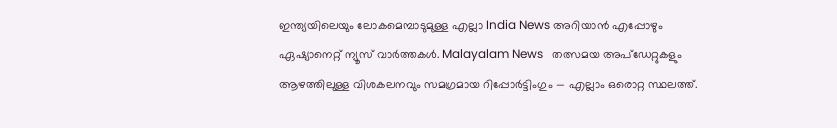ഇന്ത്യയിലെയും ലോകമെമ്പാടുമുള്ള എല്ലാ India News അറിയാൻ എപ്പോഴും ഏഷ്യാനെറ്റ് ന്യൂസ് വാർത്തകൾ. Malayalam News   തത്സമയ അപ്‌ഡേറ്റുകളും ആഴത്തിലുള്ള വിശകലനവും സമഗ്രമായ റിപ്പോർട്ടിംഗും — എല്ലാം ഒരൊറ്റ സ്ഥലത്ത്.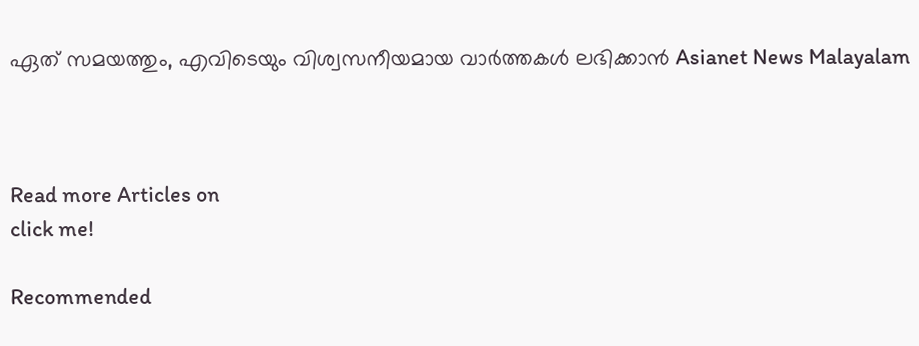ഏത് സമയത്തും, എവിടെയും വിശ്വസനീയമായ വാർത്തകൾ ലഭിക്കാൻ Asianet News Malayalam



Read more Articles on
click me!

Recommended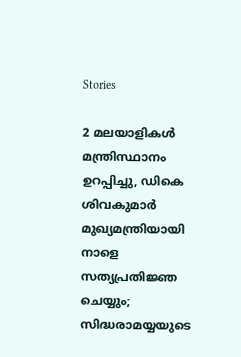Stories

2 മലയാളികൾ മന്ത്രിസ്ഥാനം ഉറപ്പിച്ചു, ഡികെ ശിവകുമാർ മുഖ്യമന്ത്രിയായി നാളെ സത്യപ്രതിജ്ഞ ചെയ്യും; സിദ്ധരാമയ്യയുടെ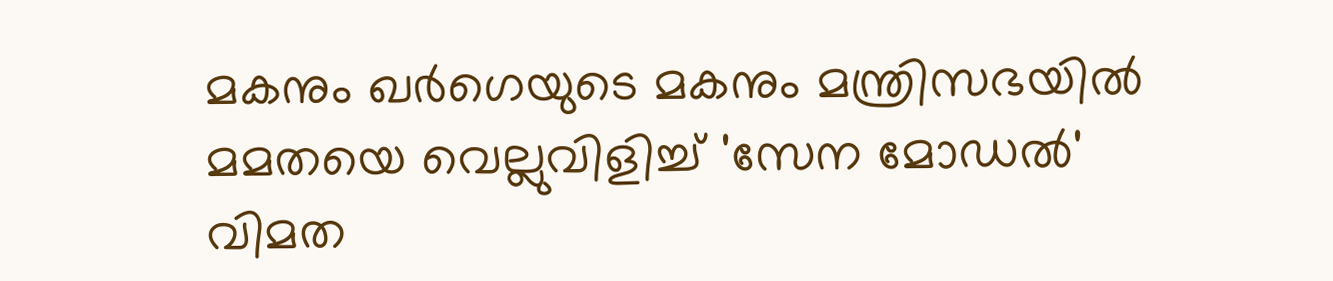മകനും ഖർഗെയുടെ മകനും മന്ത്രിസഭയിൽ
മമതയെ വെല്ലുവിളിച്ച് 'സേന മോഡൽ' വിമത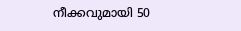നീക്കവുമായി 50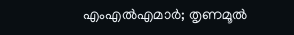എംഎൽഎമാർ; തൃണമൂൽ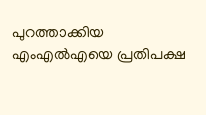പുറത്താക്കിയ എംഎൽഎയെ പ്രതിപക്ഷ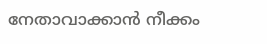നേതാവാക്കാൻ നീക്കം